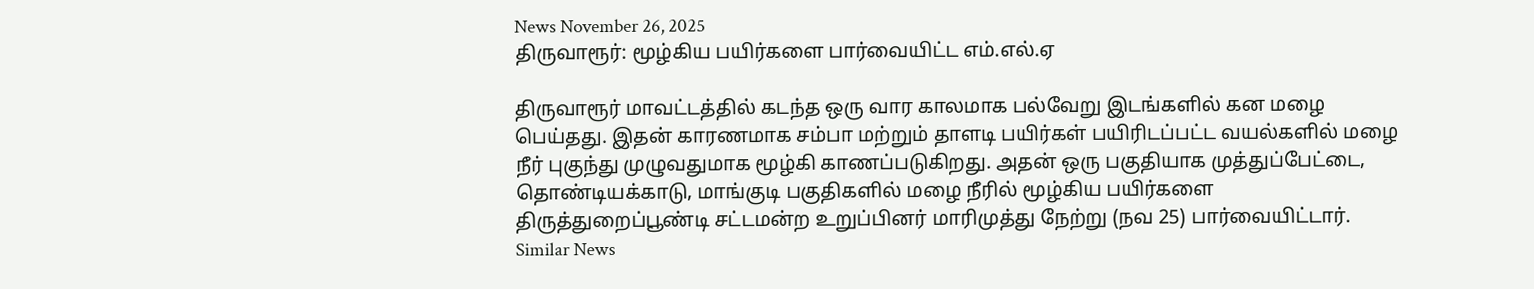News November 26, 2025
திருவாரூர்: மூழ்கிய பயிர்களை பார்வையிட்ட எம்.எல்.ஏ

திருவாரூர் மாவட்டத்தில் கடந்த ஒரு வார காலமாக பல்வேறு இடங்களில் கன மழை பெய்தது. இதன் காரணமாக சம்பா மற்றும் தாளடி பயிர்கள் பயிரிடப்பட்ட வயல்களில் மழை நீர் புகுந்து முழுவதுமாக மூழ்கி காணப்படுகிறது. அதன் ஒரு பகுதியாக முத்துப்பேட்டை, தொண்டியக்காடு, மாங்குடி பகுதிகளில் மழை நீரில் மூழ்கிய பயிர்களை திருத்துறைப்பூண்டி சட்டமன்ற உறுப்பினர் மாரிமுத்து நேற்று (நவ 25) பார்வையிட்டார்.
Similar News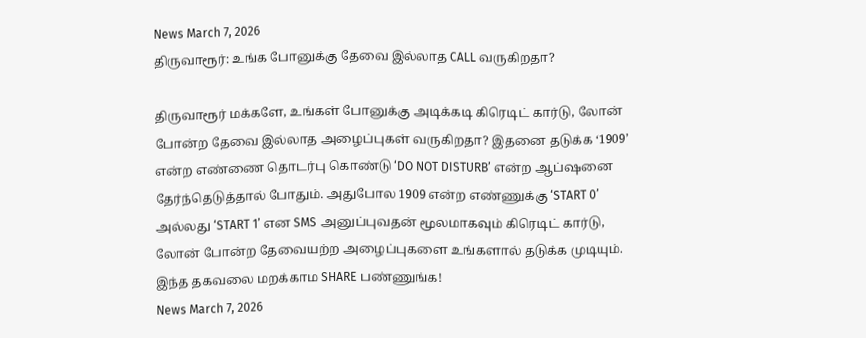News March 7, 2026
திருவாரூர்: உங்க போனுக்கு தேவை இல்லாத CALL வருகிறதா?

திருவாரூர் மக்களே, உங்கள் போனுக்கு அடிக்கடி கிரெடிட் கார்டு, லோன் போன்ற தேவை இல்லாத அழைப்புகள் வருகிறதா? இதனை தடுக்க ‘1909’ என்ற எண்ணை தொடர்பு கொண்டு ‘DO NOT DISTURB’ என்ற ஆப்ஷனை தேர்ந்தெடுத்தால் போதும். அதுபோல 1909 என்ற எண்ணுக்கு ‘START 0’ அல்லது ‘START 1’ என SMS அனுப்புவதன் மூலமாகவும் கிரெடிட் கார்டு, லோன் போன்ற தேவையற்ற அழைப்புகளை உங்களால் தடுக்க முடியும். இந்த தகவலை மறக்காம SHARE பண்ணுங்க!
News March 7, 2026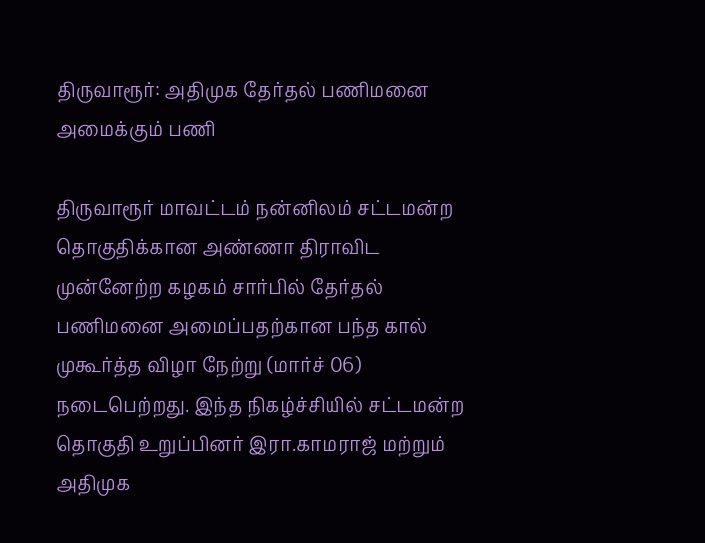திருவாரூர்: அதிமுக தேர்தல் பணிமனை அமைக்கும் பணி

திருவாரூர் மாவட்டம் நன்னிலம் சட்டமன்ற தொகுதிக்கான அண்ணா திராவிட முன்னேற்ற கழகம் சார்பில் தேர்தல் பணிமனை அமைப்பதற்கான பந்த கால் முகூர்த்த விழா நேற்று (மார்ச் 06) நடைபெற்றது. இந்த நிகழ்ச்சியில் சட்டமன்ற தொகுதி உறுப்பினர் இரா.காமராஜ் மற்றும் அதிமுக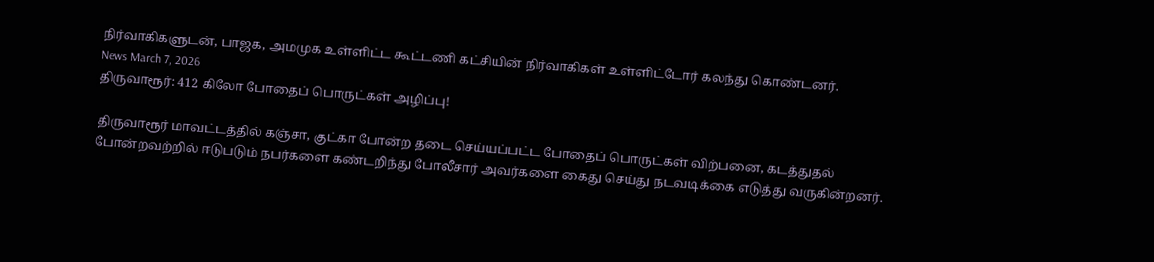நிர்வாகிகளுடன், பாஜக, அமமுக உள்ளிட்ட கூட்டணி கட்சியின் நிர்வாகிகள் உள்ளிட்டோர் கலந்து கொண்டனர்.
News March 7, 2026
திருவாரூர்: 412 கிலோ போதைப் பொருட்கள் அழிப்பு!

திருவாரூர் மாவட்டத்தில் கஞ்சா, குட்கா போன்ற தடை செய்யப்பட்ட போதைப் பொருட்கள் விற்பனை, கடத்துதல் போன்றவற்றில் ஈடுபடும் நபர்களை கண்டறிந்து போலீசார் அவர்களை கைது செய்து நடவடிக்கை எடுத்து வருகின்றனர்.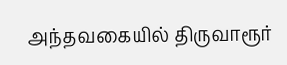அந்தவகையில் திருவாரூர்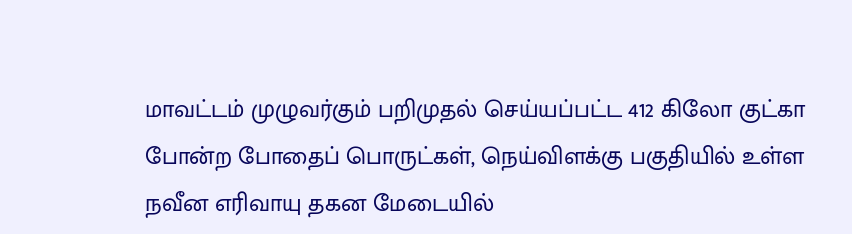மாவட்டம் முழுவர்கும் பறிமுதல் செய்யப்பட்ட 412 கிலோ குட்கா போன்ற போதைப் பொருட்கள், நெய்விளக்கு பகுதியில் உள்ள நவீன எரிவாயு தகன மேடையில்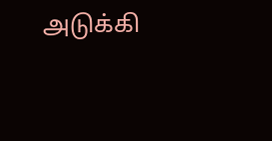அடுக்கி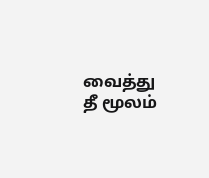வைத்து தீ மூலம்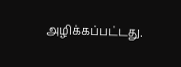அழிக்கப்பட்டது.